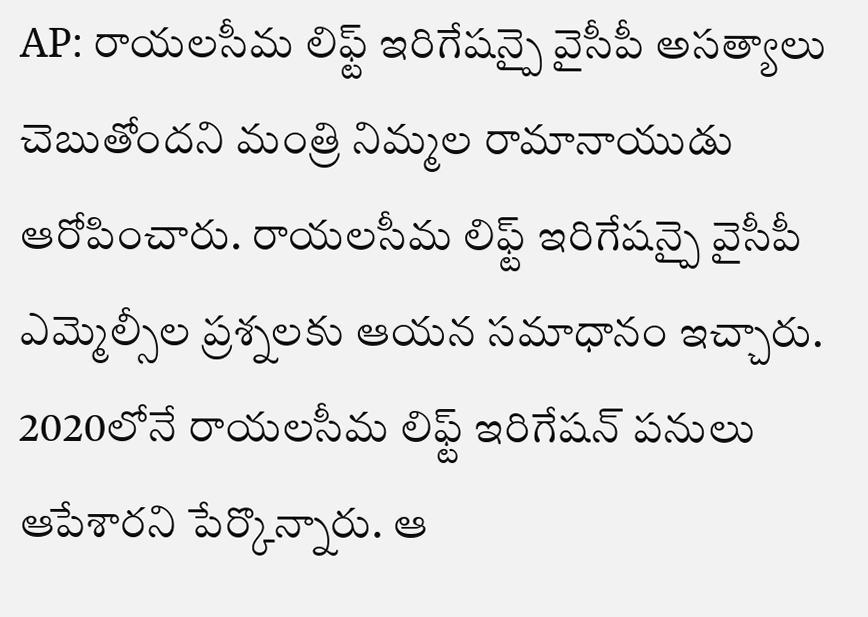AP: రాయలసీమ లిఫ్ట్ ఇరిగేషన్పై వైసీపీ అసత్యాలు చెబుతోందని మంత్రి నిమ్మల రామానాయుడు ఆరోపించారు. రాయలసీమ లిఫ్ట్ ఇరిగేషన్పై వైసీపీ ఎమ్మెల్సీల ప్రశ్నలకు ఆయన సమాధానం ఇచ్చారు. 2020లోనే రాయలసీమ లిఫ్ట్ ఇరిగేషన్ పనులు ఆపేశారని పేర్కొన్నారు. ఆ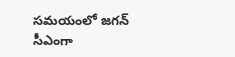సమయంలో జగన్ సీఎంగా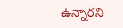ఉన్నారని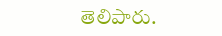తెలిపారు.